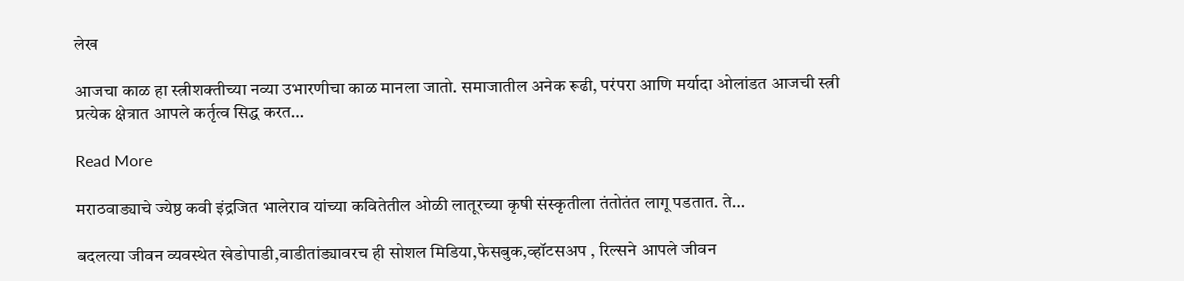लेख

आजचा काळ हा स्त्रीशक्तीच्या नव्या उभारणीचा काळ मानला जातो. समाजातील अनेक रूढी, परंपरा आणि मर्यादा ओलांडत आजची स्त्री प्रत्येक क्षेत्रात आपले कर्तृत्व सिद्ध करत…

Read More

मराठवाड्याचे ज्येष्ठ कवी इंद्रजित भालेराव यांच्या कवितेतील ओळी लातूरच्या कृषी संस्कृतीला तंतोतंत लागू पडतात. ते…

बदलत्या जीवन व्यवस्थेत खेडोपाडी,वाडीतांड्यावरच ही सोशल मिडिया,फेसबुक,व्हॉटसअप , रिल्सने आपले जीवन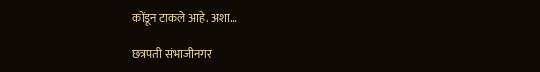कोंडून टाकले आहे. अशा…

छत्रपती संभाजीनगर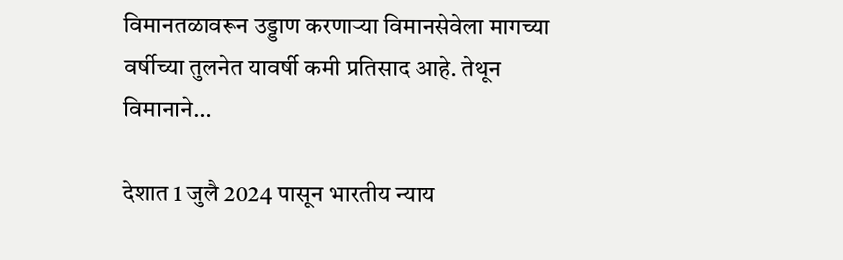विमानतळावरून उड्डाण करणाऱ्या विमानसेवेला मागच्या वर्षीच्या तुलनेत यावर्षी कमी प्रतिसाद आहे. तेथून विमानाने…

देशात 1 जुलै 2024 पासून भारतीय न्याय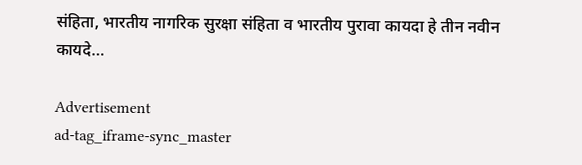संहिता, भारतीय नागरिक सुरक्षा संहिता व भारतीय पुरावा कायदा हे तीन नवीन कायदे…

Advertisement
ad-tag_iframe-sync_master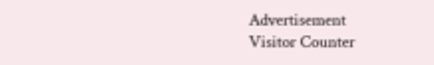Advertisement
Visitor Counter